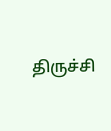திருச்சி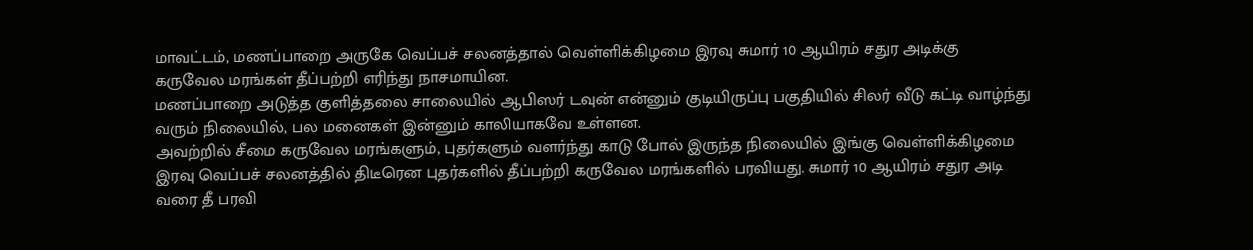மாவட்டம், மணப்பாறை அருகே வெப்பச் சலனத்தால் வெள்ளிக்கிழமை இரவு சுமார் 10 ஆயிரம் சதுர அடிக்கு கருவேல மரங்கள் தீப்பற்றி எரிந்து நாசமாயின.
மணப்பாறை அடுத்த குளித்தலை சாலையில் ஆபிஸர் டவுன் என்னும் குடியிருப்பு பகுதியில் சிலர் வீடு கட்டி வாழ்ந்து வரும் நிலையில், பல மனைகள் இன்னும் காலியாகவே உள்ளன.
அவற்றில் சீமை கருவேல மரங்களும், புதர்களும் வளர்ந்து காடு போல் இருந்த நிலையில் இங்கு வெள்ளிக்கிழமை இரவு வெப்பச் சலனத்தில் திடீரென புதர்களில் தீப்பற்றி கருவேல மரங்களில் பரவியது. சுமார் 10 ஆயிரம் சதுர அடி வரை தீ பரவி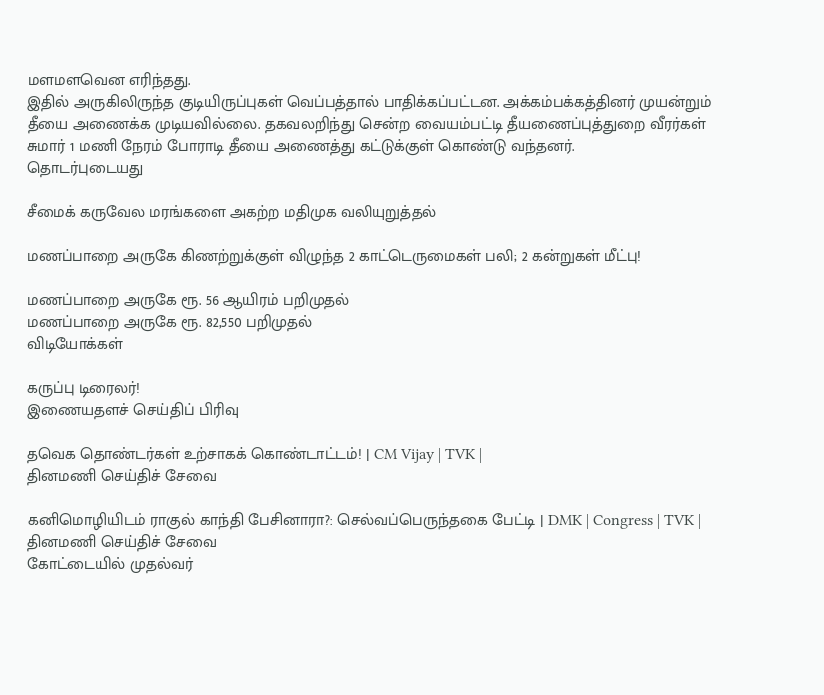மளமளவென எரிந்தது.
இதில் அருகிலிருந்த குடியிருப்புகள் வெப்பத்தால் பாதிக்கப்பட்டன. அக்கம்பக்கத்தினர் முயன்றும் தீயை அணைக்க முடியவில்லை. தகவலறிந்து சென்ற வையம்பட்டி தீயணைப்புத்துறை வீரர்கள் சுமார் 1 மணி நேரம் போராடி தீயை அணைத்து கட்டுக்குள் கொண்டு வந்தனர்.
தொடர்புடையது

சீமைக் கருவேல மரங்களை அகற்ற மதிமுக வலியுறுத்தல்

மணப்பாறை அருகே கிணற்றுக்குள் விழுந்த 2 காட்டெருமைகள் பலி; 2 கன்றுகள் மீட்பு!

மணப்பாறை அருகே ரூ. 56 ஆயிரம் பறிமுதல்
மணப்பாறை அருகே ரூ. 82,550 பறிமுதல்
விடியோக்கள்

கருப்பு டிரைலர்!
இணையதளச் செய்திப் பிரிவு

தவெக தொண்டர்கள் உற்சாகக் கொண்டாட்டம்! | CM Vijay | TVK |
தினமணி செய்திச் சேவை

கனிமொழியிடம் ராகுல் காந்தி பேசினாரா?: செல்வப்பெருந்தகை பேட்டி | DMK | Congress | TVK |
தினமணி செய்திச் சேவை
கோட்டையில் முதல்வர்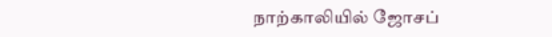நாற்காலியில் ஜோசப்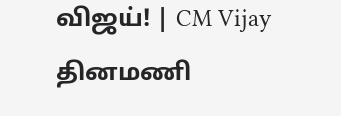விஜய்! | CM Vijay
தினமணி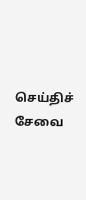செய்திச் சேவை